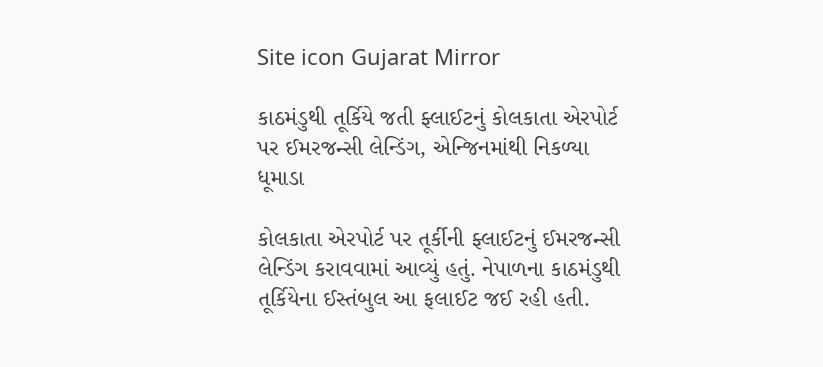Site icon Gujarat Mirror

કાઠમંડુથી તૂર્કિયે જતી ફ્લાઈટનું કોલકાતા એરપોર્ટ પર ઈમરજન્સી લેન્ડિંગ, એન્જિનમાંથી નિકળ્યા ધૂમાડા

કોલકાતા એરપોર્ટ પર તૂર્કીની ફ્લાઈટનું ઈમરજન્સી લેન્ડિંગ કરાવવામાં આવ્યું હતું. નેપાળના કાઠમંડુથી તૂર્કિયેના ઈસ્તંબુલ આ ફલાઈટ જઈ રહી હતી.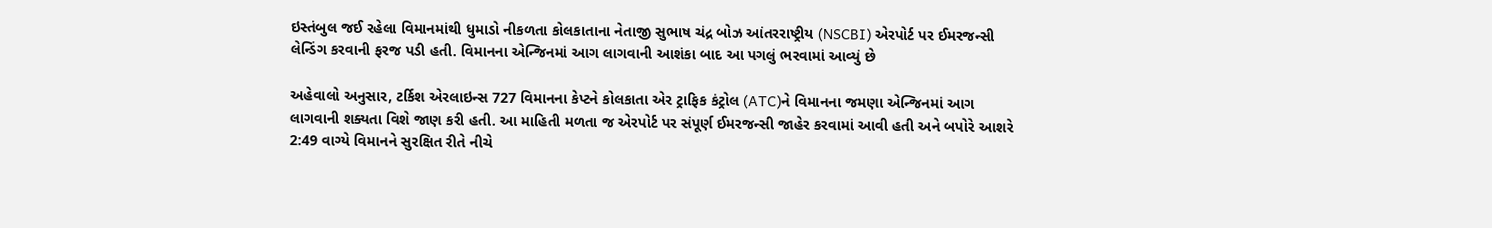ઇસ્તંબુલ જઈ રહેલા વિમાનમાંથી ધુમાડો નીકળતા કોલકાતાના નેતાજી સુભાષ ચંદ્ર બોઝ આંતરરાષ્ટ્રીય (NSCBI) એરપોર્ટ પર ઈમરજન્સી લેન્ડિંગ કરવાની ફરજ પડી હતી. વિમાનના એન્જિનમાં આગ લાગવાની આશંકા બાદ આ પગલું ભરવામાં આવ્યું છે

અહેવાલો અનુસાર, ટર્કિશ એરલાઇન્સ 727 વિમાનના કેપ્ટને કોલકાતા એર ટ્રાફિક કંટ્રોલ (ATC)ને વિમાનના જમણા એન્જિનમાં આગ લાગવાની શક્યતા વિશે જાણ કરી હતી. આ માહિતી મળતા જ એરપોર્ટ પર સંપૂર્ણ ઈમરજન્સી જાહેર કરવામાં આવી હતી અને બપોરે આશરે 2:49 વાગ્યે વિમાનને સુરક્ષિત રીતે નીચે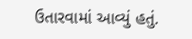ઉતારવામાં આવ્યું હતું.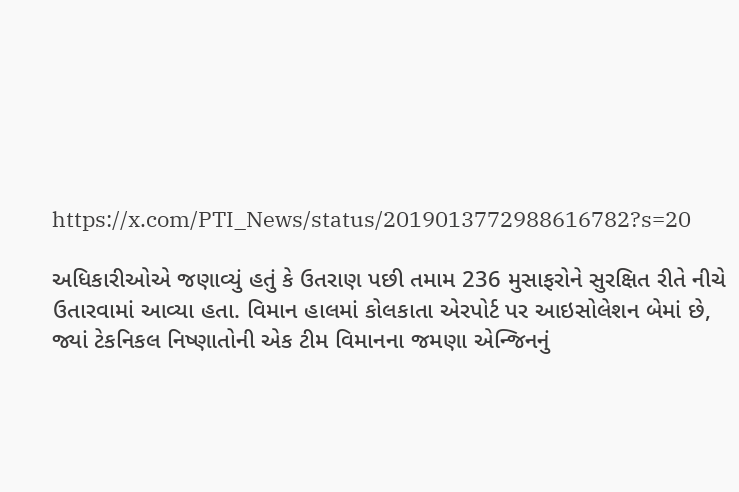https://x.com/PTI_News/status/2019013772988616782?s=20

અધિકારીઓએ જણાવ્યું હતું કે ઉતરાણ પછી તમામ 236 મુસાફરોને સુરક્ષિત રીતે નીચે ઉતારવામાં આવ્યા હતા. વિમાન હાલમાં કોલકાતા એરપોર્ટ પર આઇસોલેશન બેમાં છે, જ્યાં ટેકનિકલ નિષ્ણાતોની એક ટીમ વિમાનના જમણા એન્જિનનું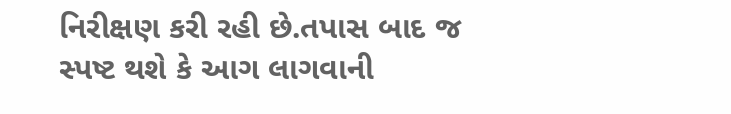નિરીક્ષણ કરી રહી છે.તપાસ બાદ જ સ્પષ્ટ થશે કે આગ લાગવાની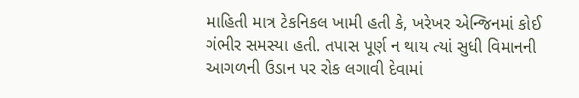માહિતી માત્ર ટેકનિકલ ખામી હતી કે, ખરેખર એન્જિનમાં કોઈ ગંભીર સમસ્યા હતી. તપાસ પૂર્ણ ન થાય ત્યાં સુધી વિમાનની આગળની ઉડાન પર રોક લગાવી દેવામાં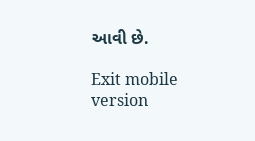આવી છે.

Exit mobile version